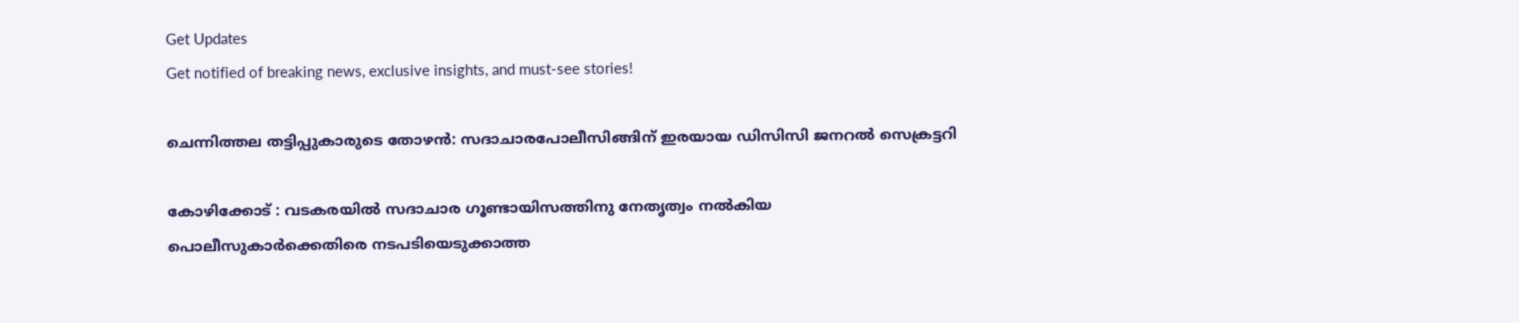Get Updates
Get notified of breaking news, exclusive insights, and must-see stories!

ചെന്നിത്തല തട്ടിപ്പുകാരുടെ തോഴന്‍: സദാചാരപോലീസിങ്ങിന് ഇരയായ ഡിസിസി ജനറല്‍ സെക്രട്ടറി

കോഴിക്കോട് : വടകരയില്‍ സദാചാര ഗൂണ്ടായിസത്തിനു നേതൃത്വം നല്‍കിയ പൊലീസുകാര്‍ക്കെതിരെ നടപടിയെടുക്കാത്ത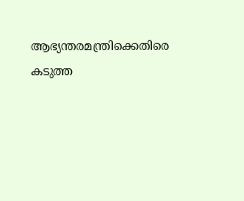ആഭ്യന്തരമന്ത്രിക്കെതിരെ കടുത്ത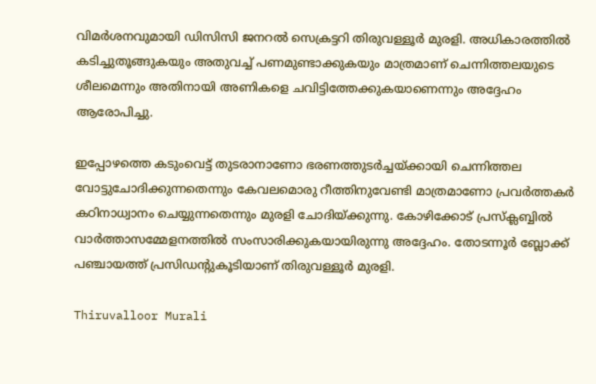വിമര്‍ശനവുമായി ഡിസിസി ജനറല്‍ സെക്രട്ടറി തിരുവള്ളൂര്‍ മുരളി. അധികാരത്തില്‍ കടിച്ചുതൂങ്ങുകയും അതുവച്ച് പണമുണ്ടാക്കുകയും മാത്രമാണ് ചെന്നിത്തലയുടെ ശീലമെന്നും അതിനായി അണികളെ ചവിട്ടിത്തേക്കുകയാണെന്നും അദ്ദേഹം ആരോപിച്ചു.

ഇപ്പോഴത്തെ കടുംവെട്ട് തുടരാനാണോ ഭരണത്തുടര്‍ച്ചയ്ക്കായി ചെന്നിത്തല വോട്ടുചോദിക്കുന്നതെന്നും കേവലമൊരു റീത്തിനുവേണ്ടി മാത്രമാണോ പ്രവര്‍ത്തകര്‍ കഠിനാധ്വാനം ചെയ്യുന്നതെന്നും മുരളി ചോദിയ്ക്കുന്നു. കോഴിക്കോട് പ്രസ്‌ക്ലബ്ബില്‍ വാര്‍ത്താസമ്മേളനത്തില്‍ സംസാരിക്കുകയായിരുന്നു അദ്ദേഹം. തോടന്നൂര്‍ ബ്ലോക്ക് പഞ്ചായത്ത് പ്രസിഡന്റുകൂടിയാണ് തിരുവള്ളൂര്‍ മുരളി.

Thiruvalloor Murali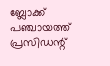ബ്ലോക്ക് പഞ്ചായത്ത് പ്രസിഡന്റ്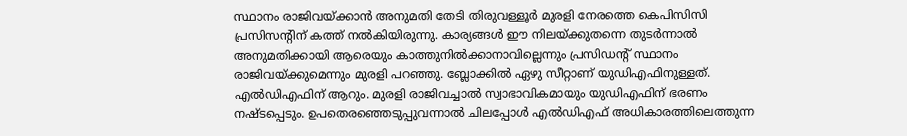സ്ഥാനം രാജിവയ്ക്കാന്‍ അനുമതി തേടി തിരുവള്ളൂര്‍ മുരളി നേരത്തെ കെപിസിസി പ്രസിസന്റിന് കത്ത് നല്‍കിയിരുന്നു. കാര്യങ്ങള്‍ ഈ നിലയ്ക്കുതന്നെ തുടര്‍ന്നാല്‍ അനുമതിക്കായി ആരെയും കാത്തുനില്‍ക്കാനാവില്ലെന്നും പ്രസിഡന്റ് സ്ഥാനം രാജിവയ്ക്കുമെന്നും മുരളി പറഞ്ഞു. ബ്ലോക്കില്‍ ഏഴു സീറ്റാണ് യുഡിഎഫിനുള്ളത്. എല്‍ഡിഎഫിന് ആറും. മുരളി രാജിവച്ചാല്‍ സ്വാഭാവികമായും യുഡിഎഫിന് ഭരണം നഷ്ടപ്പെടും. ഉപതെരഞ്ഞെടുപ്പുവന്നാല്‍ ചിലപ്പോള്‍ എല്‍ഡിഎഫ് അധികാരത്തിലെത്തുന്ന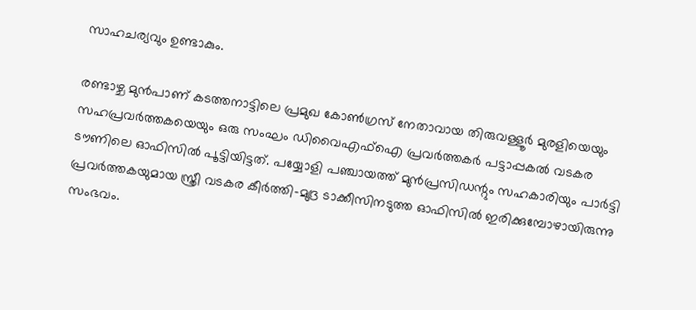സാഹചര്യവും ഉണ്ടാകും.

രണ്ടാഴ്ച മുന്‍പാണ് കടത്തനാട്ടിലെ പ്രമുഖ കോണ്‍ഗ്രസ് നേതാവായ തിരുവള്ളൂര്‍ മുരളിയെയും സഹപ്രവര്‍ത്തകയെയും ഒരു സംഘം ഡിവൈഎഫ്‌ഐ പ്രവര്‍ത്തകര്‍ പട്ടാപ്പകല്‍ വടകര ടൗണിലെ ഓഫിസില്‍ പൂട്ടിയിട്ടത്. പയ്യോളി പഞ്ചായത്ത് മുന്‍പ്രസിഡന്റും സഹകാരിയും പാര്‍ട്ടി പ്രവര്‍ത്തകയുമായ സ്ത്രീ വടകര കീര്‍ത്തി-മുദ്ര ടാക്കീസിനടുത്ത ഓഫിസില്‍ ഇരിക്കുമ്പോഴായിരുന്നു സംഭവം.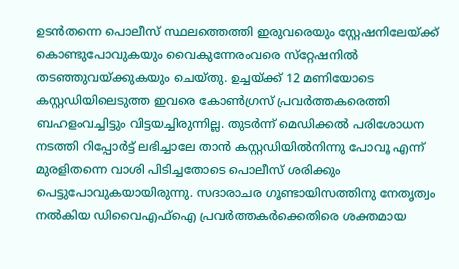ഉടന്‍തന്നെ പൊലീസ് സ്ഥലത്തെത്തി ഇരുവരെയും സ്റ്റേഷനിലേയ്ക്ക് കൊണ്ടുപോവുകയും വൈകുന്നേരംവരെ സ്‌റ്റേഷനില്‍ തടഞ്ഞുവയ്ക്കുകയും ചെയ്തു. ഉച്ചയ്ക്ക് 12 മണിയോടെ കസ്റ്റഡിയിലെടുത്ത ഇവരെ കോണ്‍ഗ്രസ് പ്രവര്‍ത്തകരെത്തി ബഹളംവച്ചിട്ടും വിട്ടയച്ചിരുന്നില്ല. തുടര്‍ന്ന് മെഡിക്കല്‍ പരിശോധന നടത്തി റിപ്പോര്‍ട്ട് ലഭിച്ചാലേ താന്‍ കസ്റ്റഡിയില്‍നിന്നു പോവൂ എന്ന് മുരളിതന്നെ വാശി പിടിച്ചതോടെ പൊലീസ് ശരിക്കും പെട്ടുപോവുകയായിരുന്നു. സദാരാചര ഗൂണ്ടായിസത്തിനു നേതൃത്വം നല്‍കിയ ഡിവൈഎഫ്‌ഐ പ്രവര്‍ത്തകര്‍ക്കെതിരെ ശക്തമായ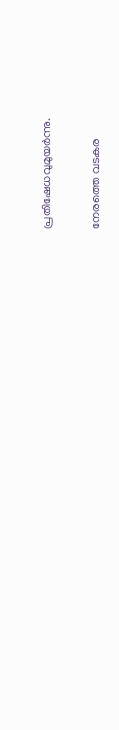പ്രതിഷേധവുമുയര്‍ന്നു.

നേരത്തെ വടകര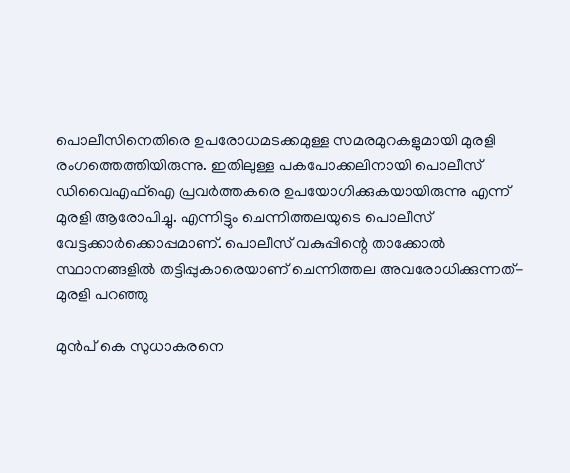പൊലീസിനെതിരെ ഉപരോധമടക്കമുള്ള സമരമുറകളുമായി മുരളി രംഗത്തെത്തിയിരുന്നു. ഇതിലുള്ള പകപോക്കലിനായി പൊലീസ് ഡിവൈഎഫ്‌ഐ പ്രവര്‍ത്തകരെ ഉപയോഗിക്കുകയായിരുന്നു എന്ന് മുരളി ആരോപിച്ചു. എന്നിട്ടും ചെന്നിത്തലയുടെ പൊലീസ് വേട്ടക്കാര്‍ക്കൊപ്പമാണ്. പൊലീസ് വകുപ്പിന്റെ താക്കോല്‍ സ്ഥാനങ്ങളില്‍ തട്ടിപ്പുകാരെയാണ് ചെന്നിത്തല അവരോധിക്കുന്നത്- മുരളി പറഞ്ഞു

മുന്‍പ് കെ സുധാകരനെ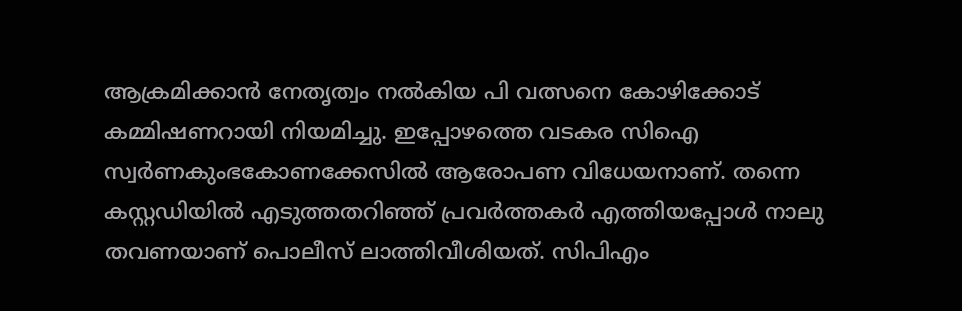ആക്രമിക്കാന്‍ നേതൃത്വം നല്‍കിയ പി വത്സനെ കോഴിക്കോട് കമ്മിഷണറായി നിയമിച്ചു. ഇപ്പോഴത്തെ വടകര സിഐ സ്വര്‍ണകുംഭകോണക്കേസില്‍ ആരോപണ വിധേയനാണ്. തന്നെ കസ്റ്റഡിയില്‍ എടുത്തതറിഞ്ഞ് പ്രവര്‍ത്തകര്‍ എത്തിയപ്പോള്‍ നാലു തവണയാണ് പൊലീസ് ലാത്തിവീശിയത്. സിപിഎം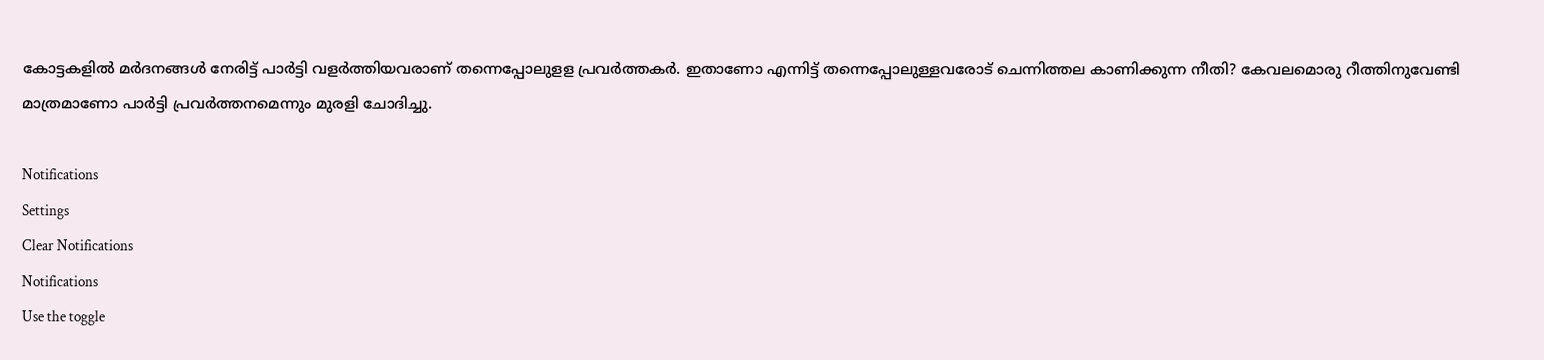കോട്ടകളില്‍ മര്‍ദനങ്ങള്‍ നേരിട്ട് പാര്‍ട്ടി വളര്‍ത്തിയവരാണ് തന്നെപ്പോലുളള പ്രവര്‍ത്തകര്‍. ഇതാണോ എന്നിട്ട് തന്നെപ്പോലുള്ളവരോട് ചെന്നിത്തല കാണിക്കുന്ന നീതി? കേവലമൊരു റീത്തിനുവേണ്ടി മാത്രമാണോ പാര്‍ട്ടി പ്രവര്‍ത്തനമെന്നും മുരളി ചോദിച്ചു.

Notifications
Settings
Clear Notifications
Notifications
Use the toggle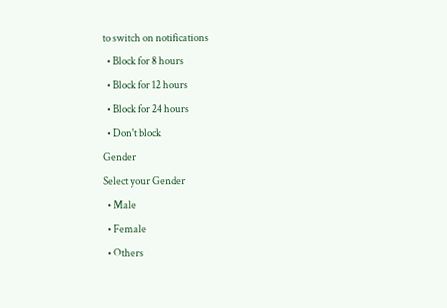to switch on notifications
  • Block for 8 hours
  • Block for 12 hours
  • Block for 24 hours
  • Don't block
Gender
Select your Gender
  • Male
  • Female
  • Others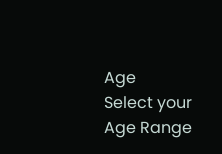Age
Select your Age Range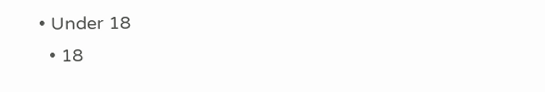• Under 18
  • 18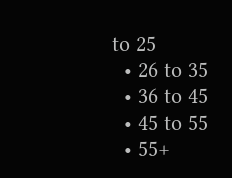to 25
  • 26 to 35
  • 36 to 45
  • 45 to 55
  • 55+